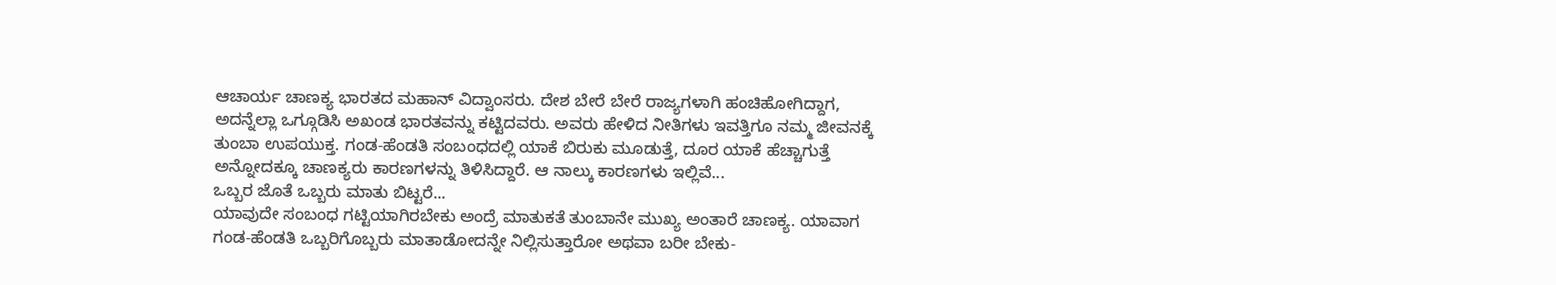ಆಚಾರ್ಯ ಚಾಣಕ್ಯ ಭಾರತದ ಮಹಾನ್ ವಿದ್ವಾಂಸರು. ದೇಶ ಬೇರೆ ಬೇರೆ ರಾಜ್ಯಗಳಾಗಿ ಹಂಚಿಹೋಗಿದ್ದಾಗ, ಅದನ್ನೆಲ್ಲಾ ಒಗ್ಗೂಡಿಸಿ ಅಖಂಡ ಭಾರತವನ್ನು ಕಟ್ಟಿದವರು. ಅವರು ಹೇಳಿದ ನೀತಿಗಳು ಇವತ್ತಿಗೂ ನಮ್ಮ ಜೀವನಕ್ಕೆ ತುಂಬಾ ಉಪಯುಕ್ತ. ಗಂಡ-ಹೆಂಡತಿ ಸಂಬಂಧದಲ್ಲಿ ಯಾಕೆ ಬಿರುಕು ಮೂಡುತ್ತೆ, ದೂರ ಯಾಕೆ ಹೆಚ್ಚಾಗುತ್ತೆ ಅನ್ನೋದಕ್ಕೂ ಚಾಣಕ್ಯರು ಕಾರಣಗಳನ್ನು ತಿಳಿಸಿದ್ದಾರೆ. ಆ ನಾಲ್ಕು ಕಾರಣಗಳು ಇಲ್ಲಿವೆ...
ಒಬ್ಬರ ಜೊತೆ ಒಬ್ಬರು ಮಾತು ಬಿಟ್ಟರೆ...
ಯಾವುದೇ ಸಂಬಂಧ ಗಟ್ಟಿಯಾಗಿರಬೇಕು ಅಂದ್ರೆ ಮಾತುಕತೆ ತುಂಬಾನೇ ಮುಖ್ಯ ಅಂತಾರೆ ಚಾಣಕ್ಯ. ಯಾವಾಗ ಗಂಡ-ಹೆಂಡತಿ ಒಬ್ಬರಿಗೊಬ್ಬರು ಮಾತಾಡೋದನ್ನೇ ನಿಲ್ಲಿಸುತ್ತಾರೋ ಅಥವಾ ಬರೀ ಬೇಕು-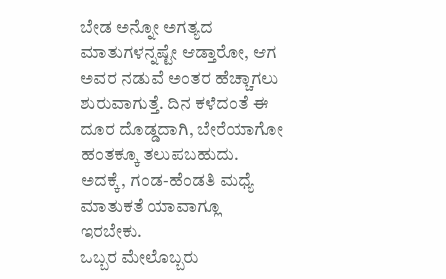ಬೇಡ ಅನ್ನೋ ಅಗತ್ಯದ ಮಾತುಗಳನ್ನಷ್ಟೇ ಆಡ್ತಾರೋ, ಆಗ ಅವರ ನಡುವೆ ಅಂತರ ಹೆಚ್ಚಾಗಲು ಶುರುವಾಗುತ್ತೆ. ದಿನ ಕಳೆದಂತೆ ಈ ದೂರ ದೊಡ್ಡದಾಗಿ, ಬೇರೆಯಾಗೋ ಹಂತಕ್ಕೂ ತಲುಪಬಹುದು. ಅದಕ್ಕೆ, ಗಂಡ-ಹೆಂಡತಿ ಮಧ್ಯೆ ಮಾತುಕತೆ ಯಾವಾಗ್ಲೂ ಇರಬೇಕು.
ಒಬ್ಬರ ಮೇಲೊಬ್ಬರು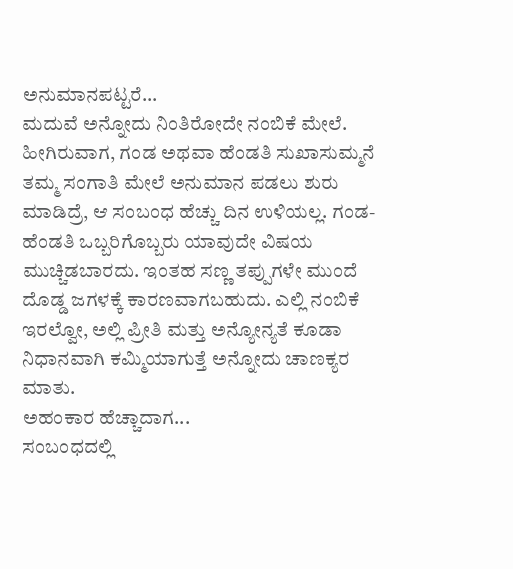ಅನುಮಾನಪಟ್ಟರೆ...
ಮದುವೆ ಅನ್ನೋದು ನಿಂತಿರೋದೇ ನಂಬಿಕೆ ಮೇಲೆ. ಹೀಗಿರುವಾಗ, ಗಂಡ ಅಥವಾ ಹೆಂಡತಿ ಸುಖಾಸುಮ್ಮನೆ ತಮ್ಮ ಸಂಗಾತಿ ಮೇಲೆ ಅನುಮಾನ ಪಡಲು ಶುರು ಮಾಡಿದ್ರೆ, ಆ ಸಂಬಂಧ ಹೆಚ್ಚು ದಿನ ಉಳಿಯಲ್ಲ. ಗಂಡ-ಹೆಂಡತಿ ಒಬ್ಬರಿಗೊಬ್ಬರು ಯಾವುದೇ ವಿಷಯ ಮುಚ್ಚಿಡಬಾರದು. ಇಂತಹ ಸಣ್ಣ ತಪ್ಪುಗಳೇ ಮುಂದೆ ದೊಡ್ಡ ಜಗಳಕ್ಕೆ ಕಾರಣವಾಗಬಹುದು. ಎಲ್ಲಿ ನಂಬಿಕೆ ಇರಲ್ವೋ, ಅಲ್ಲಿ ಪ್ರೀತಿ ಮತ್ತು ಅನ್ಯೋನ್ಯತೆ ಕೂಡಾ ನಿಧಾನವಾಗಿ ಕಮ್ಮಿಯಾಗುತ್ತೆ ಅನ್ನೋದು ಚಾಣಕ್ಯರ ಮಾತು.
ಅಹಂಕಾರ ಹೆಚ್ಚಾದಾಗ...
ಸಂಬಂಧದಲ್ಲಿ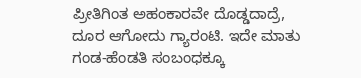ಪ್ರೀತಿಗಿಂತ ಅಹಂಕಾರವೇ ದೊಡ್ಡದಾದ್ರೆ, ದೂರ ಆಗೋದು ಗ್ಯಾರಂಟಿ. ಇದೇ ಮಾತು ಗಂಡ-ಹೆಂಡತಿ ಸಂಬಂಧಕ್ಕೂ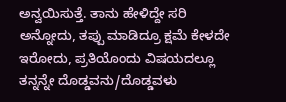ಅನ್ವಯಿಸುತ್ತೆ. ತಾನು ಹೇಳಿದ್ದೇ ಸರಿ ಅನ್ನೋದು, ತಪ್ಪು ಮಾಡಿದ್ರೂ ಕ್ಷಮೆ ಕೇಳದೇ ಇರೋದು, ಪ್ರತಿಯೊಂದು ವಿಷಯದಲ್ಲೂ ತನ್ನನ್ನೇ ದೊಡ್ಡವನು/ದೊಡ್ಡವಳು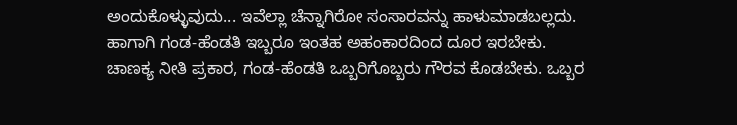ಅಂದುಕೊಳ್ಳುವುದು... ಇವೆಲ್ಲಾ ಚೆನ್ನಾಗಿರೋ ಸಂಸಾರವನ್ನು ಹಾಳುಮಾಡಬಲ್ಲದು. ಹಾಗಾಗಿ ಗಂಡ-ಹೆಂಡತಿ ಇಬ್ಬರೂ ಇಂತಹ ಅಹಂಕಾರದಿಂದ ದೂರ ಇರಬೇಕು.
ಚಾಣಕ್ಯ ನೀತಿ ಪ್ರಕಾರ, ಗಂಡ-ಹೆಂಡತಿ ಒಬ್ಬರಿಗೊಬ್ಬರು ಗೌರವ ಕೊಡಬೇಕು. ಒಬ್ಬರ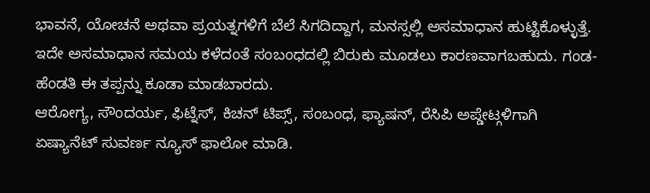ಭಾವನೆ, ಯೋಚನೆ ಅಥವಾ ಪ್ರಯತ್ನಗಳಿಗೆ ಬೆಲೆ ಸಿಗದಿದ್ದಾಗ, ಮನಸ್ಸಲ್ಲಿ ಅಸಮಾಧಾನ ಹುಟ್ಟಿಕೊಳ್ಳುತ್ತೆ. ಇದೇ ಅಸಮಾಧಾನ ಸಮಯ ಕಳೆದಂತೆ ಸಂಬಂಧದಲ್ಲಿ ಬಿರುಕು ಮೂಡಲು ಕಾರಣವಾಗಬಹುದು. ಗಂಡ-ಹೆಂಡತಿ ಈ ತಪ್ಪನ್ನು ಕೂಡಾ ಮಾಡಬಾರದು.
ಆರೋಗ್ಯ, ಸೌಂದರ್ಯ, ಫಿಟ್ನೆಸ್, ಕಿಚನ್ ಟಿಪ್ಸ್, ಸಂಬಂಧ, ಫ್ಯಾಷನ್, ರೆಸಿಪಿ ಅಪ್ಡೇಟ್ಗಳಿಗಾಗಿ ಏಷ್ಯಾನೆಟ್ ಸುವರ್ಣ ನ್ಯೂಸ್ ಫಾಲೋ ಮಾಡಿ.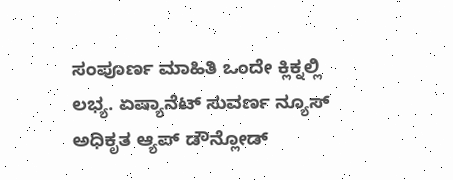ಸಂಪೂರ್ಣ ಮಾಹಿತಿ ಒಂದೇ ಕ್ಲಿಕ್ನಲ್ಲಿ ಲಭ್ಯ. ಏಷ್ಯಾನೆಟ್ ಸುವರ್ಣ ನ್ಯೂಸ್ ಅಧಿಕೃತ ಆ್ಯಪ್ ಡೌನ್ಲೋಡ್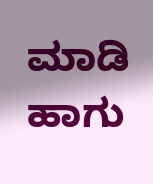ಮಾಡಿ ಹಾಗು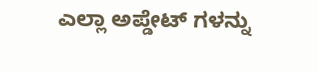ಎಲ್ಲಾ ಅಪ್ಡೇಟ್ ಗಳನ್ನು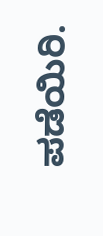ಪಡೆಯಿರಿ.